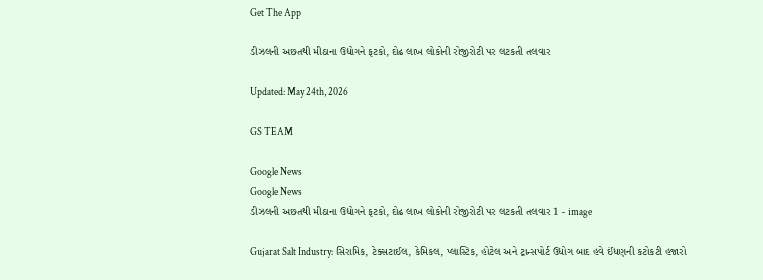Get The App

ડીઝલની અછતથી મીઠાના ઉદ્યોગને ફટકો, દોઢ લાખ લોકોની રોજીરોટી પર લટકતી તલવાર

Updated: May 24th, 2026

GS TEAM

Google News
Google News
ડીઝલની અછતથી મીઠાના ઉદ્યોગને ફટકો, દોઢ લાખ લોકોની રોજીરોટી પર લટકતી તલવાર 1 - image

Gujarat Salt Industry: સિરામિક, ટેક્સટાઈલ, કેમિકલ, પ્લાસ્ટિક, હોટેલ અને ટ્રાન્સપોર્ટ ઉદ્યોગ બાદ હવે ઈંધણની કટોકટી હજારો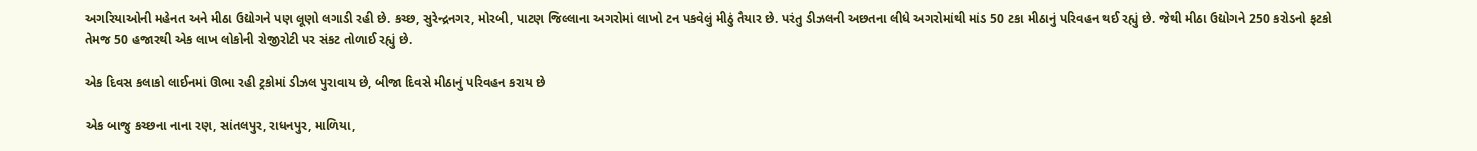અગરિયાઓની મહેનત અને મીઠા ઉદ્યોગને પણ લૂણો લગાડી રહી છે. કચ્છ, સુરેન્દ્રનગર, મોરબી, પાટણ જિલ્લાના અગરોમાં લાખો ટન પકવેલું મીઠું તૈયાર છે. પરંતુ ડીઝલની અછતના લીધે અગરોમાંથી માંડ 50 ટકા મીઠાનું પરિવહન થઈ રહ્યું છે. જેથી મીઠા ઉદ્યોગને 250 કરોડનો ફટકો તેમજ 50 હજારથી એક લાખ લોકોની રોજીરોટી પર સંકટ તોળાઈ રહ્યું છે.

એક દિવસ કલાકો લાઈનમાં ઊભા રહી ટ્રકોમાં ડીઝલ પુરાવાય છે, બીજા દિવસે મીઠાનું પરિવહન કરાય છે

એક બાજુ કચ્છના નાના રણ, સાંતલપુર, રાધનપુર, માળિયા,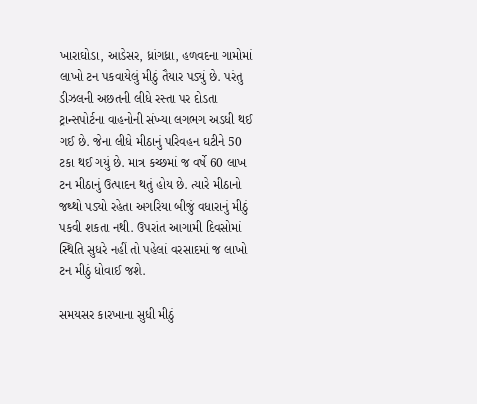ખારાઘોડા, આડેસર, ધ્રાંગધ્રા, હળવદના ગામોમાં લાખો ટન પકવાયેલું મીઠું તૈયાર પડ્યું છે. પરંતુ ડીઝલની અછતની લીધે રસ્તા પર દોડતા ટ્રાન્સપોર્ટના વાહનોની સંખ્યા લગભગ અડધી થઈ ગઈ છે. જેના લીધે મીઠાનું પરિવહન ઘટીને 50 ટકા થઈ ગયું છે. માત્ર કચ્છમાં જ વર્ષે 60 લાખ ટન મીઠાનું ઉત્પાદન થતું હોય છે. ત્યારે મીઠાનો જથ્થો પડ્યો રહેતા અગરિયા બીજું વધારાનું મીઠું પકવી શકતા નથી. ઉપરાંત આગામી દિવસોમાં સ્થિતિ સુધરે નહીં તો પહેલાં વરસાદમાં જ લાખો ટન મીઠું ધોવાઈ જશે.

સમયસર કારખાના સુધી મીઠું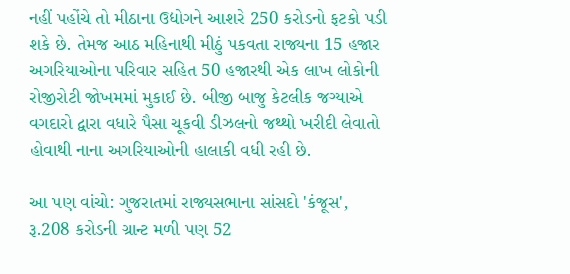નહીં પહોંચે તો મીઠાના ઉદ્યોગને આશરે 250 કરોડનો ફટકો પડી શકે છે. તેમજ આઠ મહિનાથી મીઠું પકવતા રાજ્યના 15 હજાર અગરિયાઓના પરિવાર સહિત 50 હજારથી એક લાખ લોકોની રોજીરોટી જોખમમાં મુકાઈ છે. બીજી બાજુ કેટલીક જગ્યાએ વગદારો દ્વારા વધારે પૈસા ચૂકવી ડીઝલનો જથ્થો ખરીદી લેવાતો હોવાથી નાના અગરિયાઓની હાલાકી વધી રહી છે.

આ પણ વાંચો: ગુજરાતમાં રાજ્યસભાના સાંસદો 'કંજૂસ', રૂ.208 કરોડની ગ્રાન્ટ મળી પણ 52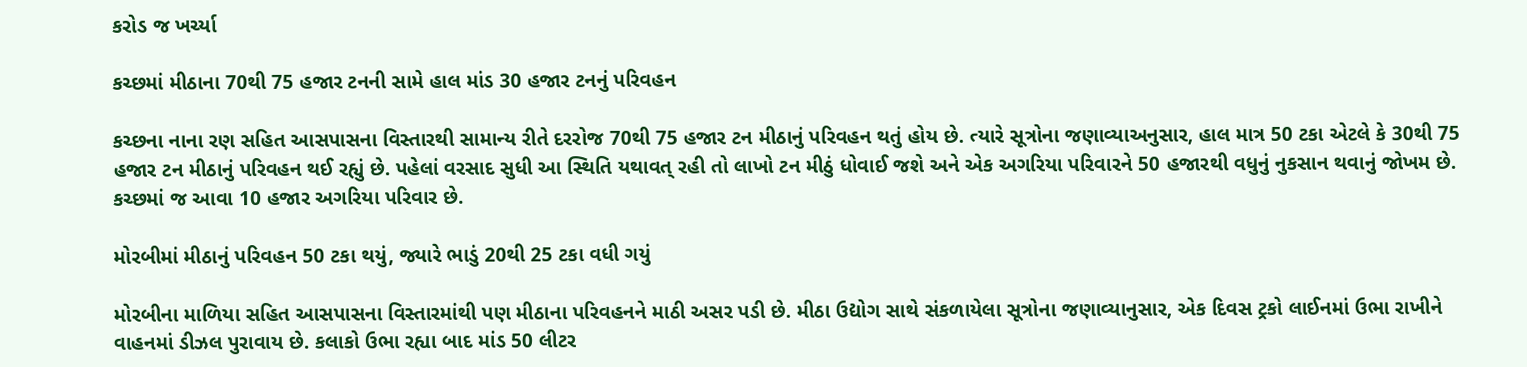કરોડ જ ખર્ચ્યા

કચ્છમાં મીઠાના 70થી 75 હજાર ટનની સામે હાલ માંડ 30 હજાર ટનનું પરિવહન

કચ્છના નાના રણ સહિત આસપાસના વિસ્તારથી સામાન્ય રીતે દરરોજ 70થી 75 હજાર ટન મીઠાનું પરિવહન થતું હોય છે. ત્યારે સૂત્રોના જણાવ્યાઅનુસાર, હાલ માત્ર 50 ટકા એટલે કે 30થી 75 હજાર ટન મીઠાનું પરિવહન થઈ રહ્યું છે. પહેલાં વરસાદ સુધી આ સ્થિતિ યથાવત્ રહી તો લાખો ટન મીઠું ધોવાઈ જશે અને એક અગરિયા પરિવારને 50 હજારથી વધુનું નુકસાન થવાનું જોખમ છે. કચ્છમાં જ આવા 10 હજાર અગરિયા પરિવાર છે.

મોરબીમાં મીઠાનું પરિવહન 50 ટકા થયું, જ્યારે ભાડું 20થી 25 ટકા વધી ગયું

મોરબીના માળિયા સહિત આસપાસના વિસ્તારમાંથી પણ મીઠાના પરિવહનને માઠી અસર પડી છે. મીઠા ઉદ્યોગ સાથે સંકળાયેલા સૂત્રોના જણાવ્યાનુસાર, એક દિવસ ટ્રકો લાઈનમાં ઉભા રાખીને વાહનમાં ડીઝલ પુરાવાય છે. કલાકો ઉભા રહ્યા બાદ માંડ 50 લીટર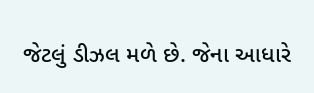જેટલું ડીઝલ મળે છે. જેના આધારે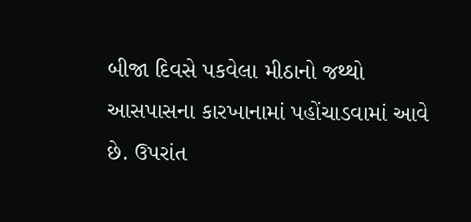બીજા દિવસે પકવેલા મીઠાનો જથ્થો આસપાસના કારખાનામાં પહોંચાડવામાં આવે છે. ઉપરાંત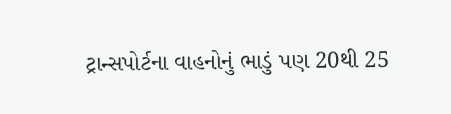ટ્રાન્સપોર્ટના વાહનોનું ભાડું પણ 20થી 25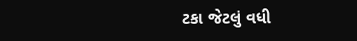ટકા જેટલું વધી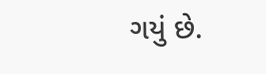ગયું છે.